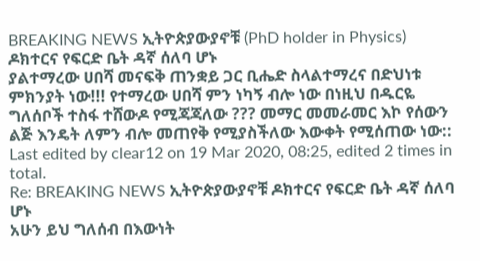BREAKING NEWS ኢትዮጵያውያኖቹ (PhD holder in Physics) ዶክተርና የፍርድ ቤት ዳኛ ሰለባ ሆኑ
ያልተማረው ሀበሻ መናፍቅ ጠንቋይ ጋር ቢሔድ ስላልተማረና በድህነቱ ምክንያት ነው!!! የተማረው ሀበሻ ምን ነካኝ ብሎ ነው በነዚህ በዱርዬ ግለሰቦች ተስፋ ተሸውዶ የሚጃጃለው ??? መማር መመራመር እኮ የሰውን ልጅ እንዴት ለምን ብሎ መጠየቅ የሚያስችለው እውቀት የሚሰጠው ነው::
Last edited by clear12 on 19 Mar 2020, 08:25, edited 2 times in total.
Re: BREAKING NEWS ኢትዮጵያውያኖቹ ዶክተርና የፍርድ ቤት ዳኛ ሰለባ ሆኑ
አሁን ይህ ግለሰብ በእውነት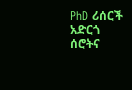PhD ሪሰርች አድርጎ ሰሮትና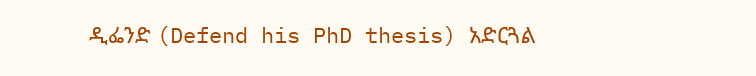ዲፌንድ (Defend his PhD thesis) አድርጓል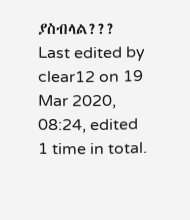ያስብላል???
Last edited by clear12 on 19 Mar 2020, 08:24, edited 1 time in total.